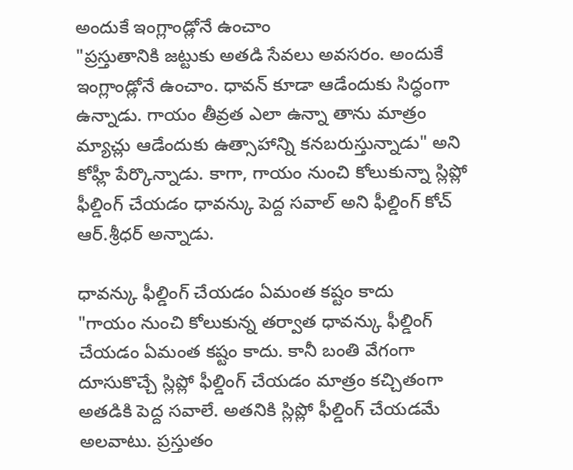అందుకే ఇంగ్లాండ్లోనే ఉంచాం
"ప్రస్తుతానికి జట్టుకు అతడి సేవలు అవసరం. అందుకే ఇంగ్లాండ్లోనే ఉంచాం. ధావన్ కూడా ఆడేందుకు సిద్ధంగా ఉన్నాడు. గాయం తీవ్రత ఎలా ఉన్నా తాను మాత్రం మ్యాచ్లు ఆడేందుకు ఉత్సాహాన్ని కనబరుస్తున్నాడు" అని కోహ్లీ పేర్కొన్నాడు. కాగా, గాయం నుంచి కోలుకున్నా స్లిప్లో ఫీల్డింగ్ చేయడం ధావన్కు పెద్ద సవాల్ అని ఫీల్డింగ్ కోచ్ ఆర్.శ్రీధర్ అన్నాడు.

ధావన్కు ఫీల్డింగ్ చేయడం ఏమంత కష్టం కాదు
"గాయం నుంచి కోలుకున్న తర్వాత ధావన్కు ఫీల్డింగ్ చేయడం ఏమంత కష్టం కాదు. కానీ బంతి వేగంగా దూసుకొచ్చే స్లిప్లో ఫీల్డింగ్ చేయడం మాత్రం కచ్చితంగా అతడికి పెద్ద సవాలే. అతనికి స్లిప్లో ఫీల్డింగ్ చేయడమే అలవాటు. ప్రస్తుతం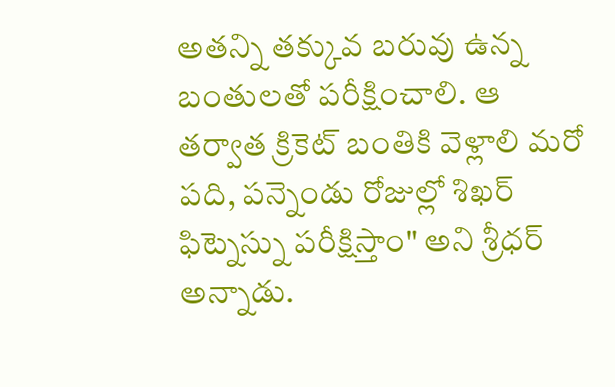అతన్ని తక్కువ బరువు ఉన్న బంతులతో పరీక్షించాలి. ఆ తర్వాత క్రికెట్ బంతికి వెళ్లాలి మరో పది, పన్నెండు రోజుల్లో శిఖర్ ఫిట్నెస్ను పరీక్షిస్తాం" అని శ్రీధర్ అన్నాడు.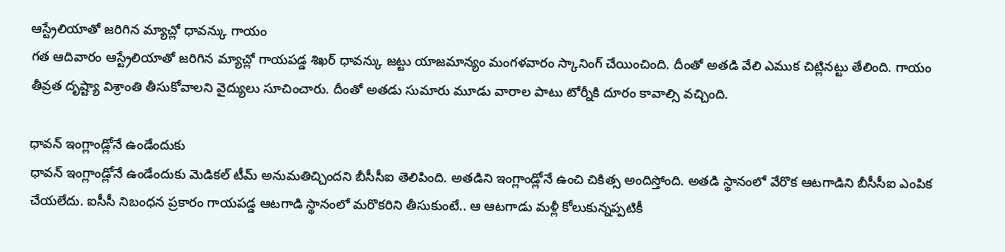ఆస్ట్రేలియాతో జరిగిన మ్యాచ్లో ధావన్కు గాయం
గత ఆదివారం ఆస్ట్రేలియాతో జరిగిన మ్యాచ్లో గాయపడ్డ శిఖర్ ధావన్కు జట్టు యాజమాన్యం మంగళవారం స్కానింగ్ చేయించింది. దీంతో అతడి వేలి ఎముక చిట్లినట్టు తేలింది. గాయం తీవ్రత దృష్ట్యా విశ్రాంతి తీసుకోవాలని వైద్యులు సూచించారు. దీంతో అతడు సుమారు మూడు వారాల పాటు టోర్నీకి దూరం కావాల్సి వచ్చింది.

ధావన్ ఇంగ్లాండ్లోనే ఉండేందుకు
ధావన్ ఇంగ్లాండ్లోనే ఉండేందుకు మెడికల్ టీమ్ అనుమతిచ్చిందని బీసీసీఐ తెలిపింది. అతడిని ఇంగ్లాండ్లోనే ఉంచి చికిత్స అందిస్తోంది. అతడి స్థానంలో వేరొక ఆటగాడిని బీసీసీఐ ఎంపిక చేయలేదు. ఐసీసీ నిబంధన ప్రకారం గాయపడ్డ ఆటగాడి స్థానంలో మరొకరిని తీసుకుంటే.. ఆ ఆటగాడు మళ్లీ కోలుకున్నప్పటికీ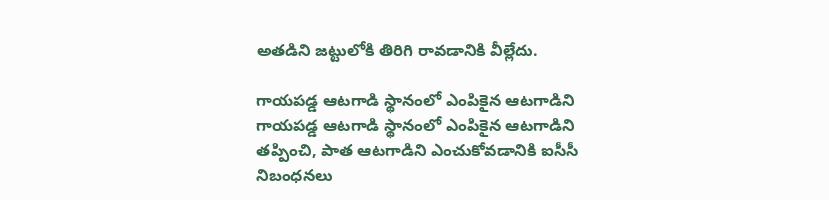అతడిని జట్టులోకి తిరిగి రావడానికి వీల్లేదు.

గాయపడ్డ ఆటగాడి స్థానంలో ఎంపికైన ఆటగాడిని
గాయపడ్డ ఆటగాడి స్థానంలో ఎంపికైన ఆటగాడిని తప్పించి, పాత ఆటగాడిని ఎంచుకోవడానికి ఐసీసీ నిబంధనలు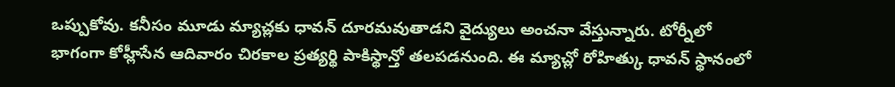ఒప్పుకోవు. కనీసం మూడు మ్యాచ్లకు ధావన్ దూరమవుతాడని వైద్యులు అంచనా వేస్తున్నారు. టోర్నీలో భాగంగా కోహ్లీసేన ఆదివారం చిరకాల ప్రత్యర్థి పాకిస్థాన్తో తలపడనుంది. ఈ మ్యాచ్లో రోహిత్కు ధావన్ స్థానంలో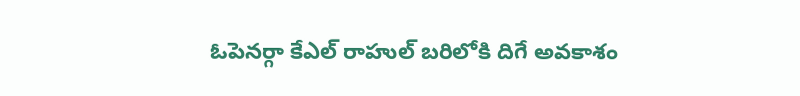ఓపెనర్గా కేఎల్ రాహుల్ బరిలోకి దిగే అవకాశం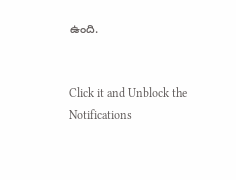ఉంది.


Click it and Unblock the Notifications